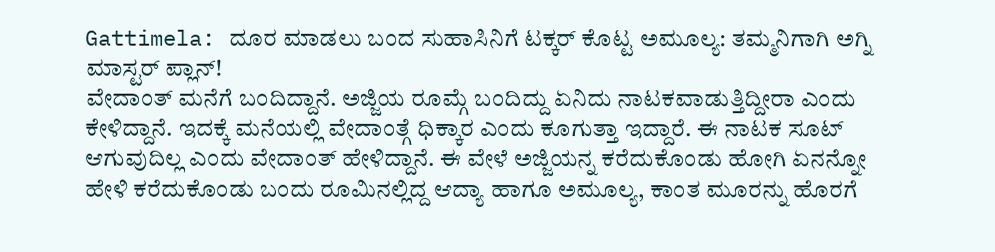Gattimela: ದೂರ ಮಾಡಲು ಬಂದ ಸುಹಾಸಿನಿಗೆ ಟಕ್ಕರ್ ಕೊಟ್ಟ ಅಮೂಲ್ಯ: ತಮ್ಮನಿಗಾಗಿ ಅಗ್ನಿ ಮಾಸ್ಟರ್ ಪ್ಲಾನ್!
ವೇದಾಂತ್ ಮನೆಗೆ ಬಂದಿದ್ದಾನೆ. ಅಜ್ಜಿಯ ರೂಮ್ಗೆ ಬಂದಿದ್ದು ಏನಿದು ನಾಟಕವಾಡುತ್ತಿದ್ದೀರಾ ಎಂದು ಕೇಳಿದ್ದಾನೆ. ಇದಕ್ಕೆ ಮನೆಯಲ್ಲಿ ವೇದಾಂತ್ಗೆ ಧಿಕ್ಕಾರ ಎಂದು ಕೂಗುತ್ತಾ ಇದ್ದಾರೆ. ಈ ನಾಟಕ ಸೂಟ್ ಆಗುವುದಿಲ್ಲ ಎಂದು ವೇದಾಂತ್ ಹೇಳಿದ್ದಾನೆ. ಈ ವೇಳೆ ಅಜ್ಜಿಯನ್ನ ಕರೆದುಕೊಂಡು ಹೋಗಿ ಏನನ್ನೋ ಹೇಳಿ ಕರೆದುಕೊಂಡು ಬಂದು ರೂಮಿನಲ್ಲಿದ್ದ ಆದ್ಯಾ ಹಾಗೂ ಅಮೂಲ್ಯ, ಕಾಂತ ಮೂರನ್ನು ಹೊರಗೆ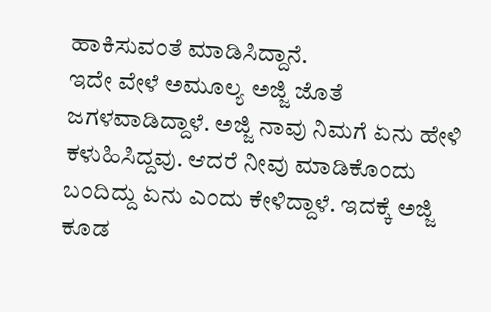ಹಾಕಿಸುವಂತೆ ಮಾಡಿಸಿದ್ದಾನೆ.
ಇದೇ ವೇಳೆ ಅಮೂಲ್ಯ ಅಜ್ಜಿ ಜೊತೆ ಜಗಳವಾಡಿದ್ದಾಳೆ. ಅಜ್ಜಿ ನಾವು ನಿಮಗೆ ಏನು ಹೇಳಿ ಕಳುಹಿಸಿದ್ದವು. ಆದರೆ ನೀವು ಮಾಡಿಕೊಂದು ಬಂದಿದ್ದು ಏನು ಎಂದು ಕೇಳಿದ್ದಾಳೆ. ಇದಕ್ಕೆ ಅಜ್ಜಿ ಕೂಡ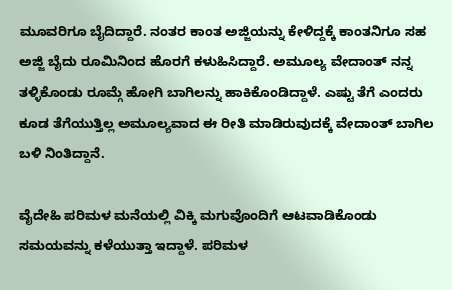ಮೂವರಿಗೂ ಬೈದಿದ್ದಾರೆ. ನಂತರ ಕಾಂತ ಅಜ್ಜಿಯನ್ನು ಕೇಳಿದ್ದಕ್ಕೆ ಕಾಂತನಿಗೂ ಸಹ ಅಜ್ಜಿ ಬೈದು ರೂಮಿನಿಂದ ಹೊರಗೆ ಕಳುಹಿಸಿದ್ದಾರೆ. ಅಮೂಲ್ಯ ವೇದಾಂತ್ ನನ್ನ ತಳ್ಳಿಕೊಂಡು ರೂಮ್ಗೆ ಹೋಗಿ ಬಾಗಿಲನ್ನು ಹಾಕಿಕೊಂಡಿದ್ದಾಳೆ. ಎಷ್ಟು ತೆಗೆ ಎಂದರು ಕೂಡ ತೆಗೆಯುತ್ತಿಲ್ಲ ಅಮೂಲ್ಯವಾದ ಈ ರೀತಿ ಮಾಡಿರುವುದಕ್ಕೆ ವೇದಾಂತ್ ಬಾಗಿಲ ಬಳಿ ನಿಂತಿದ್ದಾನೆ.

ವೈದೇಹಿ ಪರಿಮಳ ಮನೆಯಲ್ಲಿ ವಿಕ್ಕಿ ಮಗುವೊಂದಿಗೆ ಆಟವಾಡಿಕೊಂಡು ಸಮಯವನ್ನು ಕಳೆಯುತ್ತಾ ಇದ್ದಾಳೆ. ಪರಿಮಳ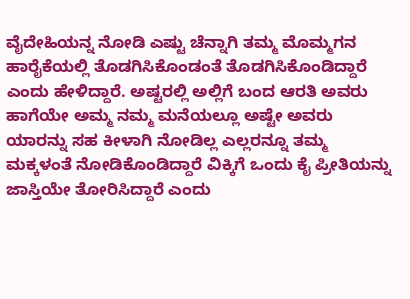ವೈದೇಹಿಯನ್ನ ನೋಡಿ ಎಷ್ಟು ಚೆನ್ನಾಗಿ ತಮ್ಮ ಮೊಮ್ಮಗನ ಹಾರೈಕೆಯಲ್ಲಿ ತೊಡಗಿಸಿಕೊಂಡಂತೆ ತೊಡಗಿಸಿಕೊಂಡಿದ್ದಾರೆ ಎಂದು ಹೇಳಿದ್ದಾರೆ. ಅಷ್ಟರಲ್ಲಿ ಅಲ್ಲಿಗೆ ಬಂದ ಆರತಿ ಅವರು ಹಾಗೆಯೇ ಅಮ್ಮ ನಮ್ಮ ಮನೆಯಲ್ಲೂ ಅಷ್ಟೇ ಅವರು ಯಾರನ್ನು ಸಹ ಕೀಳಾಗಿ ನೋಡಿಲ್ಲ ಎಲ್ಲರನ್ನೂ ತಮ್ಮ ಮಕ್ಕಳಂತೆ ನೋಡಿಕೊಂಡಿದ್ದಾರೆ ವಿಕ್ಕಿಗೆ ಒಂದು ಕೈ ಪ್ರೀತಿಯನ್ನು ಜಾಸ್ತಿಯೇ ತೋರಿಸಿದ್ದಾರೆ ಎಂದು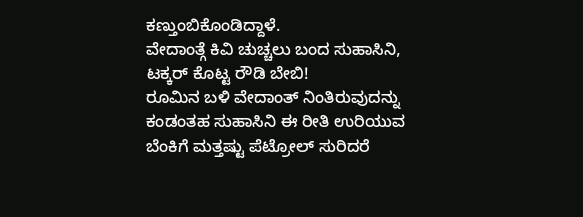ಕಣ್ತುಂಬಿಕೊಂಡಿದ್ದಾಳೆ.
ವೇದಾಂತ್ಗೆ ಕಿವಿ ಚುಚ್ಚಲು ಬಂದ ಸುಹಾಸಿನಿ, ಟಕ್ಕರ್ ಕೊಟ್ಟ ರೌಡಿ ಬೇಬಿ!
ರೂಮಿನ ಬಳಿ ವೇದಾಂತ್ ನಿಂತಿರುವುದನ್ನು ಕಂಡಂತಹ ಸುಹಾಸಿನಿ ಈ ರೀತಿ ಉರಿಯುವ ಬೆಂಕಿಗೆ ಮತ್ತಷ್ಟು ಪೆಟ್ರೋಲ್ ಸುರಿದರೆ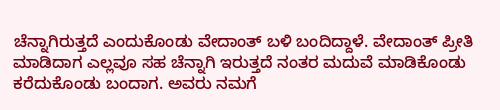ಚೆನ್ನಾಗಿರುತ್ತದೆ ಎಂದುಕೊಂಡು ವೇದಾಂತ್ ಬಳಿ ಬಂದಿದ್ದಾಳೆ. ವೇದಾಂತ್ ಪ್ರೀತಿ ಮಾಡಿದಾಗ ಎಲ್ಲವೂ ಸಹ ಚೆನ್ನಾಗಿ ಇರುತ್ತದೆ ನಂತರ ಮದುವೆ ಮಾಡಿಕೊಂಡು ಕರೆದುಕೊಂಡು ಬಂದಾಗ. ಅವರು ನಮಗೆ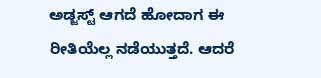ಅಡ್ಜಸ್ಟ್ ಆಗದೆ ಹೋದಾಗ ಈ ರೀತಿಯೆಲ್ಲ ನಡೆಯುತ್ತದೆ. ಆದರೆ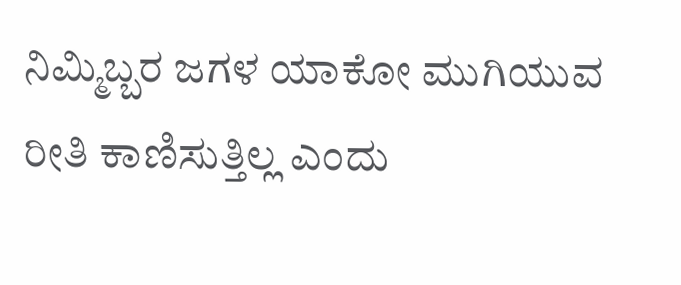ನಿಮ್ಮಿಬ್ಬರ ಜಗಳ ಯಾಕೋ ಮುಗಿಯುವ ರೀತಿ ಕಾಣಿಸುತ್ತಿಲ್ಲ ಎಂದು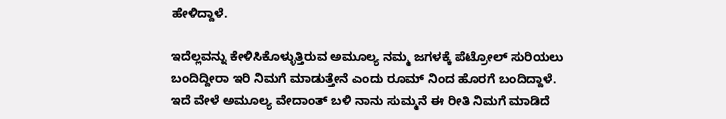ಹೇಳಿದ್ದಾಳೆ.

ಇದೆಲ್ಲವನ್ನು ಕೇಳಿಸಿಕೊಳ್ಳುತ್ತಿರುವ ಅಮೂಲ್ಯ ನಮ್ಮ ಜಗಳಕ್ಕೆ ಪೆಟ್ರೋಲ್ ಸುರಿಯಲು ಬಂದಿದ್ದೀರಾ ಇರಿ ನಿಮಗೆ ಮಾಡುತ್ತೇನೆ ಎಂದು ರೂಮ್ ನಿಂದ ಹೊರಗೆ ಬಂದಿದ್ದಾಳೆ. ಇದೆ ವೇಳೆ ಅಮೂಲ್ಯ ವೇದಾಂತ್ ಬಳಿ ನಾನು ಸುಮ್ಮನೆ ಈ ರೀತಿ ನಿಮಗೆ ಮಾಡಿದೆ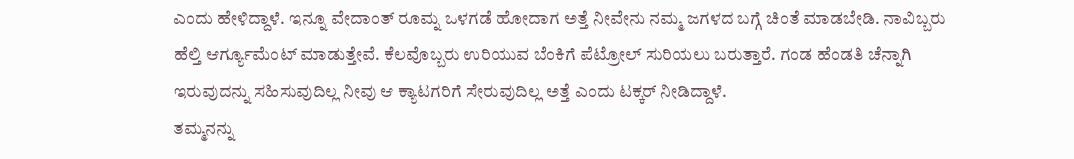ಎಂದು ಹೇಳಿದ್ದಾಳೆ. ಇನ್ನೂ ವೇದಾಂತ್ ರೂಮ್ನ ಒಳಗಡೆ ಹೋದಾಗ ಅತ್ತೆ ನೀವೇನು ನಮ್ಮ ಜಗಳದ ಬಗ್ಗೆ ಚಿಂತೆ ಮಾಡಬೇಡಿ. ನಾವಿಬ್ಬರು ಹೆಲ್ತಿ ಆರ್ಗ್ಯೂಮೆಂಟ್ ಮಾಡುತ್ತೇವೆ. ಕೆಲವೊಬ್ಬರು ಉರಿಯುವ ಬೆಂಕಿಗೆ ಪೆಟ್ರೋಲ್ ಸುರಿಯಲು ಬರುತ್ತಾರೆ. ಗಂಡ ಹೆಂಡತಿ ಚೆನ್ನಾಗಿ ಇರುವುದನ್ನು ಸಹಿಸುವುದಿಲ್ಲ ನೀವು ಆ ಕ್ಯಾಟಗರಿಗೆ ಸೇರುವುದಿಲ್ಲ ಅತ್ತೆ ಎಂದು ಟಕ್ಕರ್ ನೀಡಿದ್ದಾಳೆ.
ತಮ್ಮನನ್ನು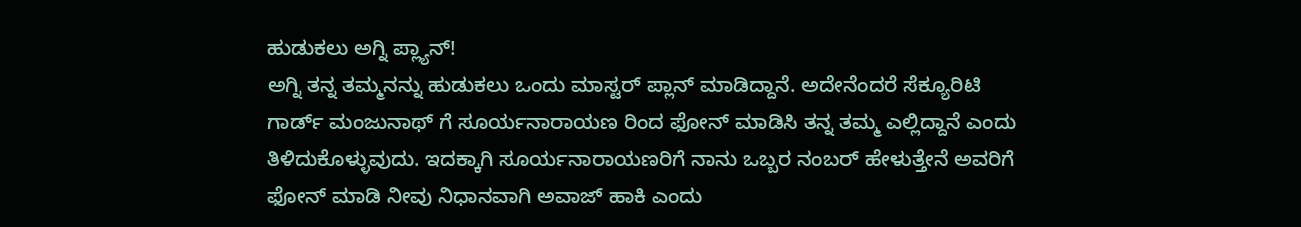ಹುಡುಕಲು ಅಗ್ನಿ ಪ್ಲ್ಯಾನ್!
ಅಗ್ನಿ ತನ್ನ ತಮ್ಮನನ್ನು ಹುಡುಕಲು ಒಂದು ಮಾಸ್ಟರ್ ಪ್ಲಾನ್ ಮಾಡಿದ್ದಾನೆ. ಅದೇನೆಂದರೆ ಸೆಕ್ಯೂರಿಟಿ ಗಾರ್ಡ್ ಮಂಜುನಾಥ್ ಗೆ ಸೂರ್ಯನಾರಾಯಣ ರಿಂದ ಫೋನ್ ಮಾಡಿಸಿ ತನ್ನ ತಮ್ಮ ಎಲ್ಲಿದ್ದಾನೆ ಎಂದು ತಿಳಿದುಕೊಳ್ಳುವುದು. ಇದಕ್ಕಾಗಿ ಸೂರ್ಯನಾರಾಯಣರಿಗೆ ನಾನು ಒಬ್ಬರ ನಂಬರ್ ಹೇಳುತ್ತೇನೆ ಅವರಿಗೆ ಫೋನ್ ಮಾಡಿ ನೀವು ನಿಧಾನವಾಗಿ ಅವಾಜ್ ಹಾಕಿ ಎಂದು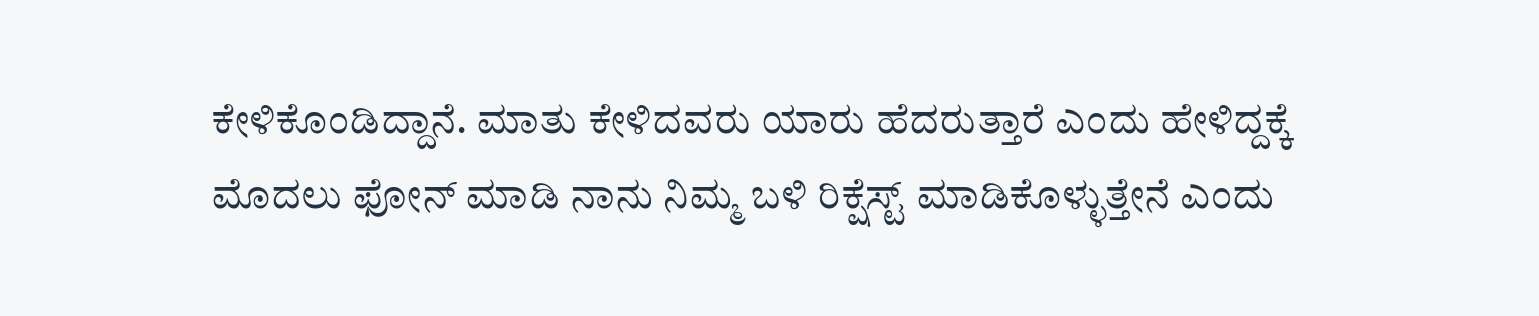ಕೇಳಿಕೊಂಡಿದ್ದಾನೆ. ಮಾತು ಕೇಳಿದವರು ಯಾರು ಹೆದರುತ್ತಾರೆ ಎಂದು ಹೇಳಿದ್ದಕ್ಕೆ ಮೊದಲು ಫೋನ್ ಮಾಡಿ ನಾನು ನಿಮ್ಮ ಬಳಿ ರಿಕ್ಷೆಸ್ಟ್ ಮಾಡಿಕೊಳ್ಳುತ್ತೇನೆ ಎಂದು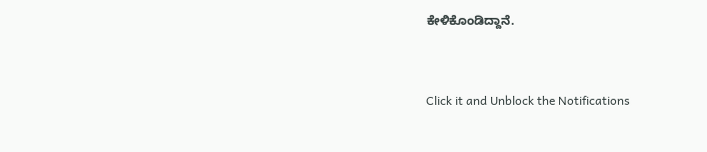ಕೇಳಿಕೊಂಡಿದ್ದಾನೆ.


Click it and Unblock the Notifications